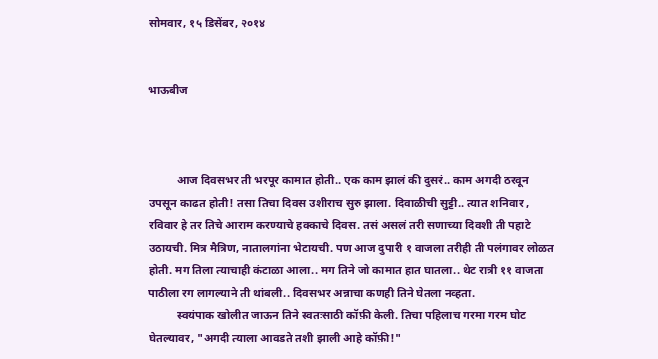सोमवार, १५ डिसेंबर, २०१४


भाऊबीज



          आज दिवसभर ती भरपूर कामात होती.. एक काम झालं की दुसरं.. काम अगदी ठरवून उपसून काढत होती! तसा तिचा दिवस उशीराच सुरु झाला. दिवाळीची सुट्टी.. त्यात शनिवार , रविवार हे तर तिचे आराम करण्याचे हक्काचे दिवस. तसं असलं तरी सणाच्या दिवशी ती पहाटे उठायची. मित्र मैत्रिण, नातालगांना भेटायची. पण आज दुपारी १ वाजला तरीही ती पलंगावर लोळत होती. मग तिला त्याचाही कंटाळा आला.. मग तिने जो कामात हात घातला.. थेट रात्री ११ वाजता पाठीला रग लागल्याने ती थांबली.. दिवसभर अन्नाचा कणही तिने घेतला नव्हता.
          स्वयंपाक खोलीत जाऊन तिने स्वतःसाठी कॉफ़ी केली. तिचा पहिलाच गरमा गरम घोट घेतल्यावर, "अगदी त्याला आवडते तशी झाली आहे कॉफ़ी!"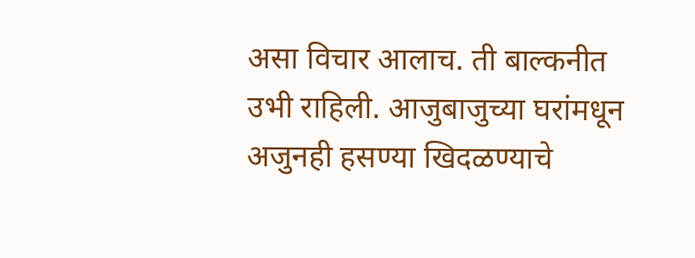असा विचार आलाच. ती बाल्कनीत उभी राहिली. आजुबाजुच्या घरांमधून अजुनही हसण्या खिदळण्याचे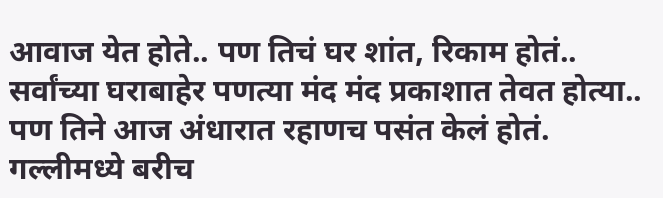आवाज येत होते.. पण तिचं घर शांत, रिकाम होतं.. सर्वांच्या घराबाहेर पणत्या मंद मंद प्रकाशात तेवत होत्या.. पण तिने आज अंधारात रहाणच पसंत केलं होतं. गल्लीमध्ये बरीच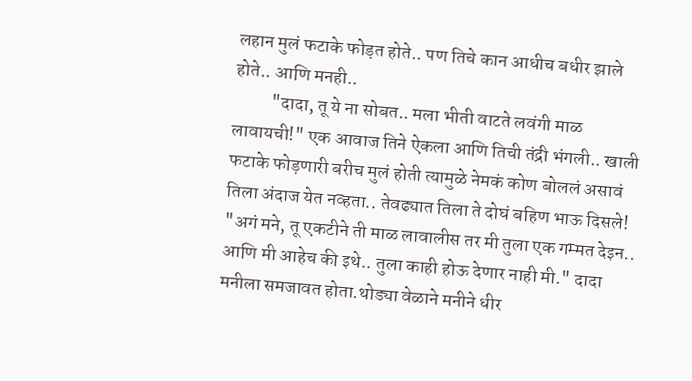लहान मुलं फटाके फोड़त होते.. पण तिचे कान आधीच बधीर झाले होते.. आणि मनही..
          "दादा, तू ये ना सोबत.. मला भीती वाटते लवंगी माळ लावायची!" एक आवाज तिने ऐकला आणि तिची तंद्री भंगली.. खाली फटाके फोड़णारी बरीच मुलं होती त्यामुळे नेमकं कोण बोललं असावं तिला अंदाज येत नव्हता.. तेवढ्यात तिला ते दोघं बहिण भाऊ दिसले! "अगं मने, तू एकटीने ती माळ लावालीस तर मी तुला एक गम्मत देइन.. आणि मी आहेच की इथे.. तुला काही होऊ देणार नाही मी." दादा मनीला समजावत होता.थोड्या वेळाने मनीने धीर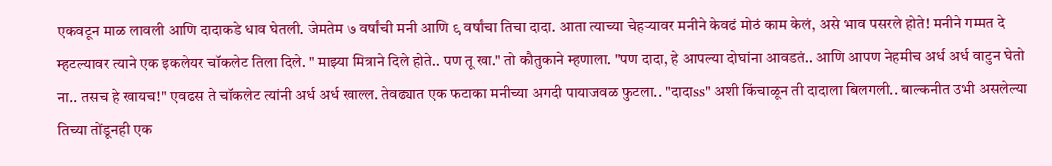एकवटून माळ लावली आणि दादाकडे धाव घेतली. जेमतेम ७ वर्षांची मनी आणि ९ वर्षांचा तिचा दादा. आता त्याच्या चेहऱ्यावर मनीने केवढं मोठं काम केलं, असे भाव पसरले होते! मनीने गम्मत दे म्हटल्यावर त्याने एक इकलेयर चॉकलेट तिला दिले. " माझ्या मित्राने दिले होते.. पण तू खा." तो कौतुकाने म्हणाला. "पण दादा, हे आपल्या दोघांना आवडतं.. आणि आपण नेहमीच अर्ध अर्ध वाटुन घेतो ना.. तसच हे खायच!" एवढस ते चॉकलेट त्यांनी अर्ध अर्ध खाल्ल. तेवढ्यात एक फटाका मनीच्या अगदी पायाजवळ फुटला.. "दादाss" अशी किंचाळून ती दादाला बिलगली.. बाल्कनीत उभी असलेल्या तिच्या तोंडूनही एक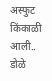अस्फुट किंकाळी आली.. डोळे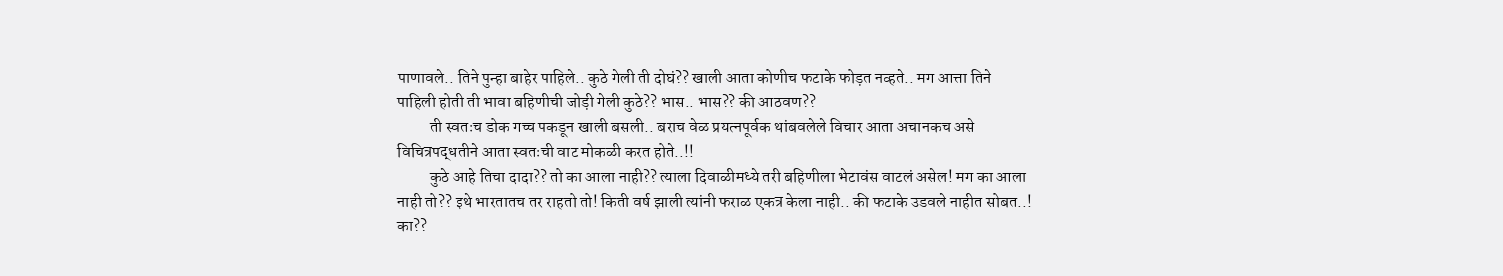पाणावले.. तिने पुन्हा बाहेर पाहिले.. कुठे गेली ती दोघं?? खाली आता कोणीच फटाके फोड़त नव्हते.. मग आत्ता तिने पाहिली होती ती भावा बहिणीची जोड़ी गेली कुठे?? भास.. भास?? की आठवण??
          ती स्वतःच डोक गच्च पकडून खाली बसली.. बराच वेळ प्रयत्नपूर्वक थांबवलेले विचार आता अचानकच असे विचित्रपद्धतीने आता स्वतःची वाट मोकळी करत होते..!!
          कुठे आहे तिचा दादा?? तो का आला नाही?? त्याला दिवाळीमध्ये तरी बहिणीला भेटावंस वाटलं असेल! मग का आला नाही तो?? इथे भारतातच तर राहतो तो! किती वर्ष झाली त्यांनी फराळ एकत्र केला नाही.. की फटाके उडवले नाहीत सोबत..! का??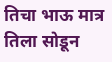तिचा भाऊ मात्र तिला सोडून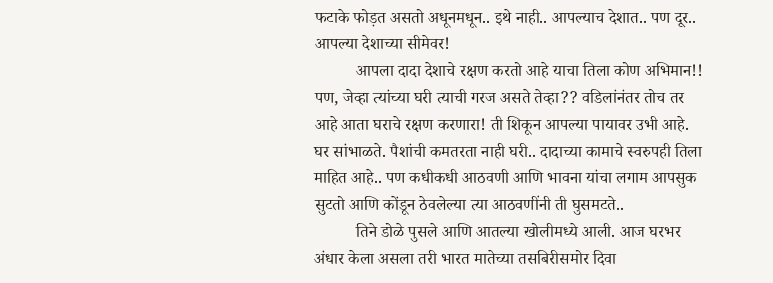फटाके फोड़त असतो अधूनमधून.. इथे नाही.. आपल्याच देशात.. पण दूर.. आपल्या देशाच्या सीमेवर!
          आपला दादा देशाचे रक्षण करतो आहे याचा तिला कोण अभिमान!! पण, जेव्हा त्यांच्या घरी त्याची गरज असते तेव्हा?? वडिलांनंतर तोच तर आहे आता घराचे रक्षण करणारा! ती शिकून आपल्या पायावर उभी आहे. घर सांभाळते. पैशांची कमतरता नाही घरी.. दादाच्या कामाचे स्वरुपही तिला माहित आहे.. पण कधीकधी आठवणी आणि भावना यांचा लगाम आपसुक सुटतो आणि कोंडून ठेवलेल्या त्या आठवणींनी ती घुसमटते..
          तिने डोळे पुसले आणि आतल्या खोलीमध्ये आली. आज घरभर अंधार केला असला तरी भारत मातेच्या तसबिरीसमोर दिवा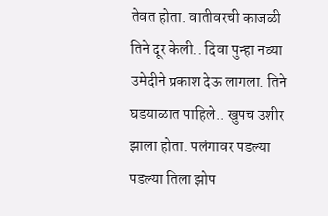तेवत होता. वातीवरची काजळी तिने दूर केली.. दिवा पुन्हा नव्या उमेदीने प्रकाश देऊ लागला. तिने घडयाळात पाहिले.. खुपच उशीर झाला होता. पलंगावर पडल्या पडल्या तिला झोप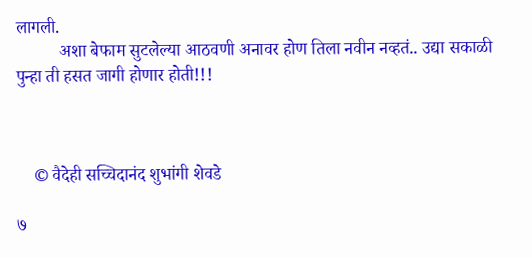लागली.
          अशा बेफाम सुटलेल्या आठवणी अनावर होण तिला नवीन नव्हतं.. उद्या सकाळी पुन्हा ती हसत जागी होणार होती!!!



    © वैदेही सच्चिदानंद शुभांगी शेवडे

७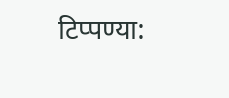टिप्पण्या: